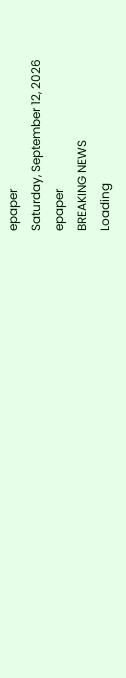epaper
Saturday, September 12, 2026
epaper
BREAKING NEWS
Loading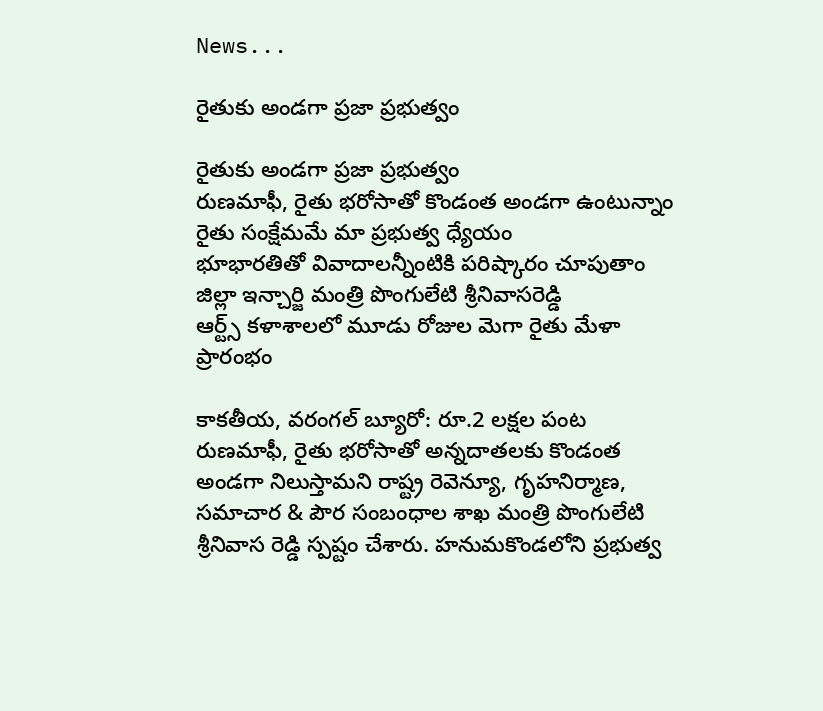News...

రైతుకు అండ‌గా ప్ర‌జా ప్ర‌భుత్వం

రైతుకు అండ‌గా ప్ర‌జా ప్ర‌భుత్వం
రుణ‌మాఫీ, రైతు భరోసాతో కొండంత అండ‌గా ఉంటున్నాం
రైతు సంక్షేమమే మా ప్ర‌భుత్వ‌ ధ్యేయం
భూభారతితో వివాదాల‌న్నీంటికి ప‌రిష్కారం చూపుతాం
జిల్లా ఇన్చార్జి మంత్రి పొంగులేటి శ్రీనివాస‌రెడ్డి
ఆర్ట్స్ క‌ళాశాల‌లో మూడు రోజుల మెగా రైతు మేళా ప్రారంభం

కాకతీయ, వరంగల్ బ్యూరో: రూ.2 లక్షల పంట రుణమాఫీ, రైతు భరోసాతో అన్నదాతలకు కొండంత అండగా నిలుస్తామని రాష్ట్ర రెవెన్యూ, గృహనిర్మాణ, సమాచార & పౌర సంబంధాల శాఖ మంత్రి పొంగులేటి శ్రీనివాస రెడ్డి స్పష్టం చేశారు. హనుమకొండలోని ప్రభుత్వ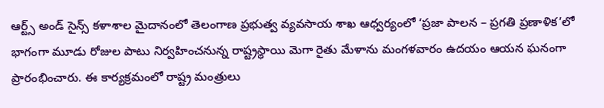ఆర్ట్స్ అండ్ సైన్స్ కళాశాల మైదానంలో తెలంగాణ ప్రభుత్వ వ్యవసాయ శాఖ ఆధ్వర్యంలో ‘ప్రజా పాలన – ప్రగతి ప్రణాళిక’లో భాగంగా మూడు రోజుల పాటు నిర్వహించనున్న రాష్ట్రస్థాయి మెగా రైతు మేళాను మంగళవారం ఉదయం ఆయన ఘనంగా ప్రారంభించారు. ఈ కార్యక్రమంలో రాష్ట్ర మంత్రులు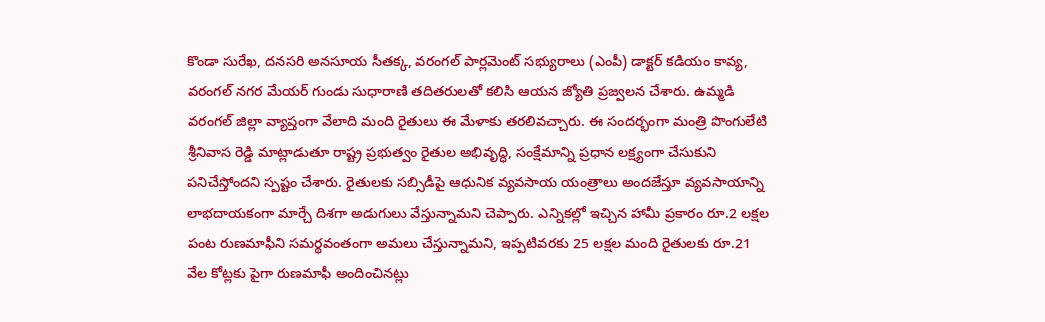కొండా సురేఖ, దనసరి అనసూయ సీతక్క, వరంగల్ పార్లమెంట్ సభ్యురాలు (ఎంపీ) డాక్టర్ కడియం కావ్య, వరంగల్ నగర మేయర్ గుండు సుధారాణి తదితరులతో కలిసి ఆయన జ్యోతి ప్రజ్వలన చేశారు. ఉమ్మడి వరంగల్ జిల్లా వ్యాప్తంగా వేలాది మంది రైతులు ఈ మేళాకు తరలివచ్చారు. ఈ సందర్భంగా మంత్రి పొంగులేటి శ్రీనివాస రెడ్డి మాట్లాడుతూ రాష్ట్ర ప్రభుత్వం రైతుల అభివృద్ధి, సంక్షేమాన్ని ప్రధాన లక్ష్యంగా చేసుకుని పనిచేస్తోందని స్పష్టం చేశారు. రైతులకు సబ్సిడీపై ఆధునిక వ్యవసాయ యంత్రాలు అందజేస్తూ వ్యవసాయాన్ని లాభదాయకంగా మార్చే దిశగా అడుగులు వేస్తున్నామని చెప్పారు. ఎన్నికల్లో ఇచ్చిన హామీ ప్రకారం రూ.2 లక్షల పంట రుణమాఫీని సమర్థవంతంగా అమలు చేస్తున్నామని, ఇప్పటివరకు 25 లక్షల మంది రైతులకు రూ.21 వేల కోట్లకు పైగా రుణమాఫీ అందించినట్లు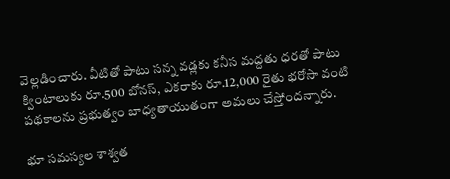వెల్లడించారు. వీటితో పాటు సన్న వడ్లకు కనీస మద్దతు ధరతో పాటు క్వింటాలుకు రూ.500 బోనస్, ఎకరాకు రూ.12,000 రైతు భరోసా వంటి పథకాలను ప్రభుత్వం బాధ్యతాయుతంగా అమలు చేస్తోందన్నారు.

భూ సమస్యల శాశ్వత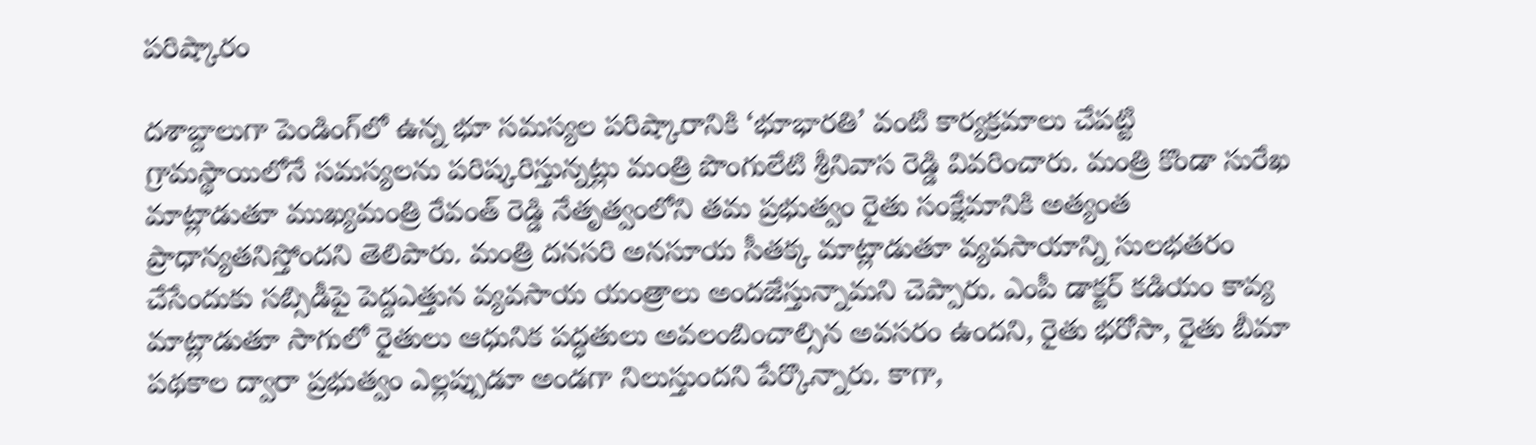పరిష్కారం

దశాబ్దాలుగా పెండింగ్‌లో ఉన్న భూ సమస్యల పరిష్కారానికి ‘భూభారతి’ వంటి కార్యక్రమాలు చేపట్టి గ్రామస్థాయిలోనే సమస్యలను పరిష్కరిస్తున్నట్లు మంత్రి పొంగులేటి శ్రీనివాస రెడ్డి వివరించారు. మంత్రి కొండా సురేఖ మాట్లాడుతూ ముఖ్యమంత్రి రేవంత్ రెడ్డి నేతృత్వంలోని తమ ప్రభుత్వం రైతు సంక్షేమానికి అత్యంత ప్రాధాన్యతనిస్తోందని తెలిపారు. మంత్రి దనసరి అనసూయ సీతక్క మాట్లాడుతూ వ్యవసాయాన్ని సులభతరం చేసేందుకు సబ్సిడీపై పెద్దఎత్తున వ్యవసాయ యంత్రాలు అందజేస్తున్నామని చెప్పారు. ఎంపీ డాక్టర్ కడియం కావ్య మాట్లాడుతూ సాగులో రైతులు ఆధునిక పద్ధతులు అవలంబించాల్సిన అవసరం ఉందని, రైతు భరోసా, రైతు బీమా పథకాల ద్వారా ప్రభుత్వం ఎల్లప్పుడూ అండగా నిలుస్తుందని పేర్కొన్నారు. కాగా,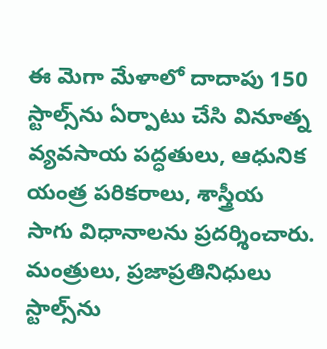ఈ మెగా మేళాలో దాదాపు 150 స్టాల్స్‌ను ఏర్పాటు చేసి వినూత్న వ్యవసాయ పద్ధతులు, ఆధునిక యంత్ర పరికరాలు, శాస్త్రీయ సాగు విధానాలను ప్రదర్శించారు. మంత్రులు, ప్రజాప్రతినిధులు స్టాల్స్‌ను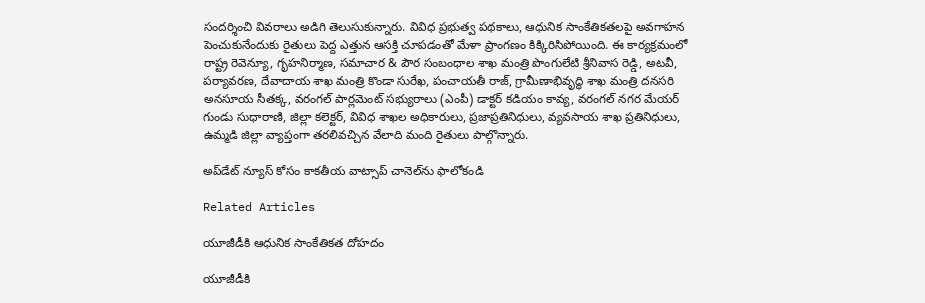సందర్శించి వివరాలు అడిగి తెలుసుకున్నారు. వివిధ ప్రభుత్వ పథకాలు, ఆధునిక సాంకేతికతలపై అవగాహన పెంచుకునేందుకు రైతులు పెద్ద ఎత్తున ఆసక్తి చూపడంతో మేళా ప్రాంగణం కిక్కిరిసిపోయింది. ఈ కార్యక్రమంలో రాష్ట్ర రెవెన్యూ, గృహనిర్మాణ, సమాచార & పౌర సంబంధాల శాఖ మంత్రి పొంగులేటి శ్రీనివాస రెడ్డి, అటవీ, పర్యావరణ, దేవాదాయ శాఖ మంత్రి కొండా సురేఖ, పంచాయతీ రాజ్, గ్రామీణాభివృద్ధి శాఖ మంత్రి దనసరి అనసూయ సీతక్క, వరంగల్ పార్లమెంట్ సభ్యురాలు (ఎంపీ) డాక్టర్ కడియం కావ్య, వరంగల్ నగర మేయర్ గుండు సుధారాణి, జిల్లా కలెక్టర్, వివిధ శాఖల అధికారులు, ప్రజాప్రతినిధులు, వ్యవసాయ శాఖ ప్రతినిధులు, ఉమ్మడి జిల్లా వ్యాప్తంగా తరలివచ్చిన వేలాది మంది రైతులు పాల్గొన్నారు.

అప్‌డేట్ న్యూస్ కోసం కాక‌తీయ వాట్సాప్ చానెల్‌ను ఫాలోకండి

Related Articles

యూజీడీకి ఆధునిక సాంకేతికత దోహదం

యూజీడీకి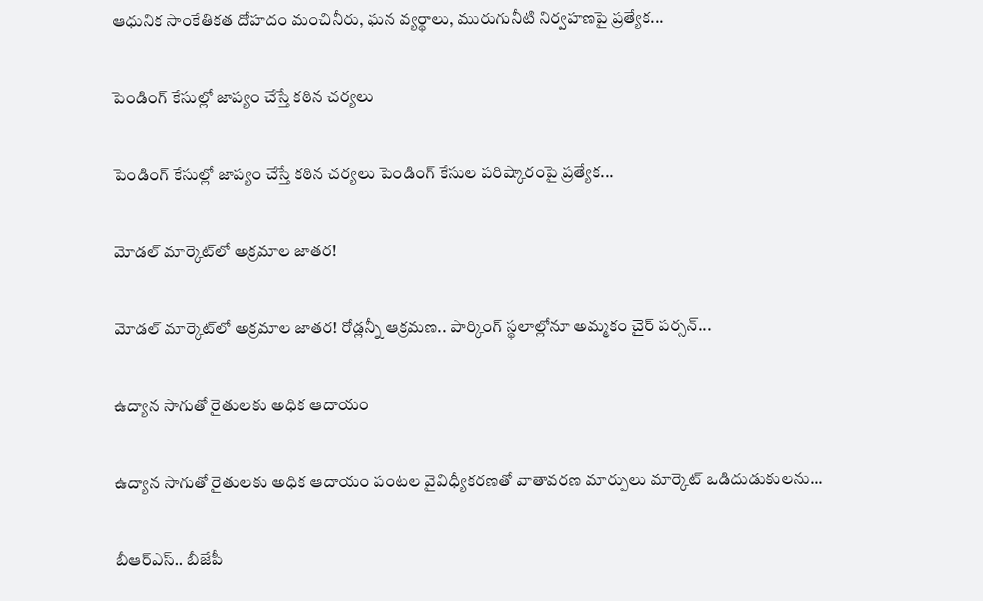ఆధునిక సాంకేతికత దోహదం మంచినీరు, ఘన వ్యర్థాలు, మురుగునీటి నిర్వహణపై ప్రత్యేక...

పెండింగ్‌ కేసుల్లో జాప్యం చేస్తే కఠిన చర్యలు

పెండింగ్‌ కేసుల్లో జాప్యం చేస్తే కఠిన చర్యలు పెండింగ్‌ కేసుల పరిష్కారంపై ప్రత్యేక...

మోడల్ మార్కెట్‌లో అక్రమాల జాతర!

మోడల్ మార్కెట్‌లో అక్రమాల జాతర! రోడ్లన్నీ ఆక్రమణ.. పార్కింగ్ స్థ‌లాల్లోనూ అమ్మకం చైర్ పర్సన్...

ఉద్యాన సాగుతో రైతులకు అధిక ఆదాయం

ఉద్యాన సాగుతో రైతులకు అధిక ఆదాయం పంటల వైవిధ్యీకరణతో వాతావరణ మార్పులు మార్కెట్‌ ఒడిదుడుకులను...

బీఆర్‌ఎస్‌.. బీజేపీ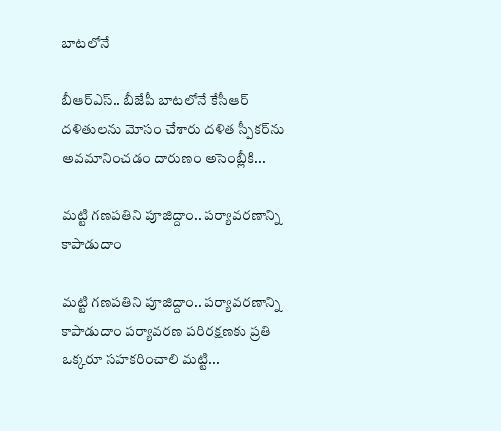బాటలోనే

బీఆర్‌ఎస్‌.. బీజేపీ బాటలోనే కేసీఆర్‌ దళితులను మోసం చేశారు దళిత స్పీకర్‌ను అవమానించడం దారుణం అసెంబ్లీకి...

మట్టి గణపతిని పూజిద్దాం.. పర్యావరణాన్ని కాపాడుదాం

మట్టి గణపతిని పూజిద్దాం.. పర్యావరణాన్ని కాపాడుదాం పర్యావరణ పరిరక్షణకు ప్రతి ఒక్కరూ సహకరించాలి మట్టి...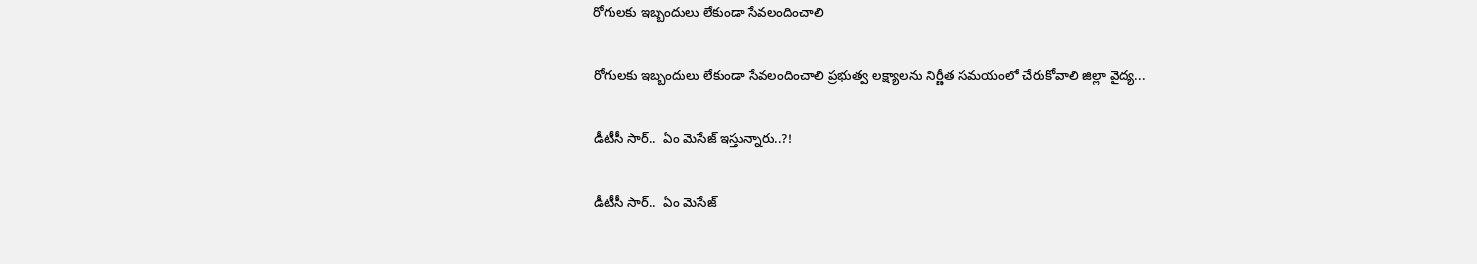రోగులకు ఇబ్బందులు లేకుండా సేవలందించాలి

రోగులకు ఇబ్బందులు లేకుండా సేవలందించాలి ప్రభుత్వ లక్ష్యాలను నిర్ణీత సమయంలో చేరుకోవాలి జిల్లా వైద్య...

డీటీసీ సార్‌..  ఏం మెసేజ్ ఇస్తున్నారు..?!

డీటీసీ సార్‌..  ఏం మెసేజ్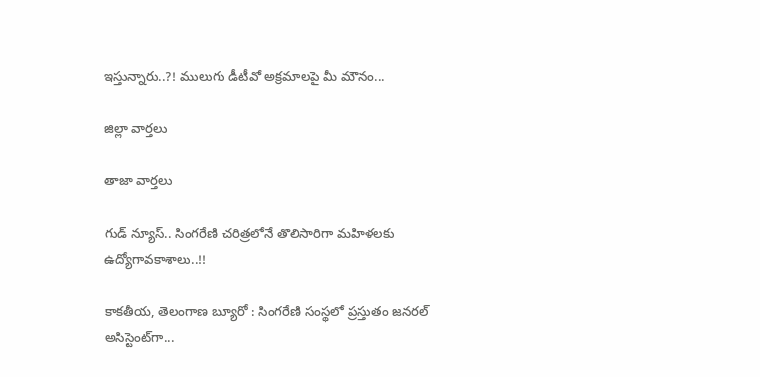ఇస్తున్నారు..?! ములుగు డీటీవో అక్ర‌మాల‌పై మీ మౌనం...

జిల్లా వార్త‌లు

తాజా వార్త‌లు

గుడ్ న్యూస్.. సింగరేణి చరిత్రలోనే తొలిసారిగా మ‌హిళ‌ల‌కు ఉద్యోగావ‌కాశాలు..!!

కాక‌తీయ‌, తెలంగాణ బ్యూరో : సింగరేణి సంస్థలో ప్రస్తుతం జనరల్ అసిస్టెంట్‌గా...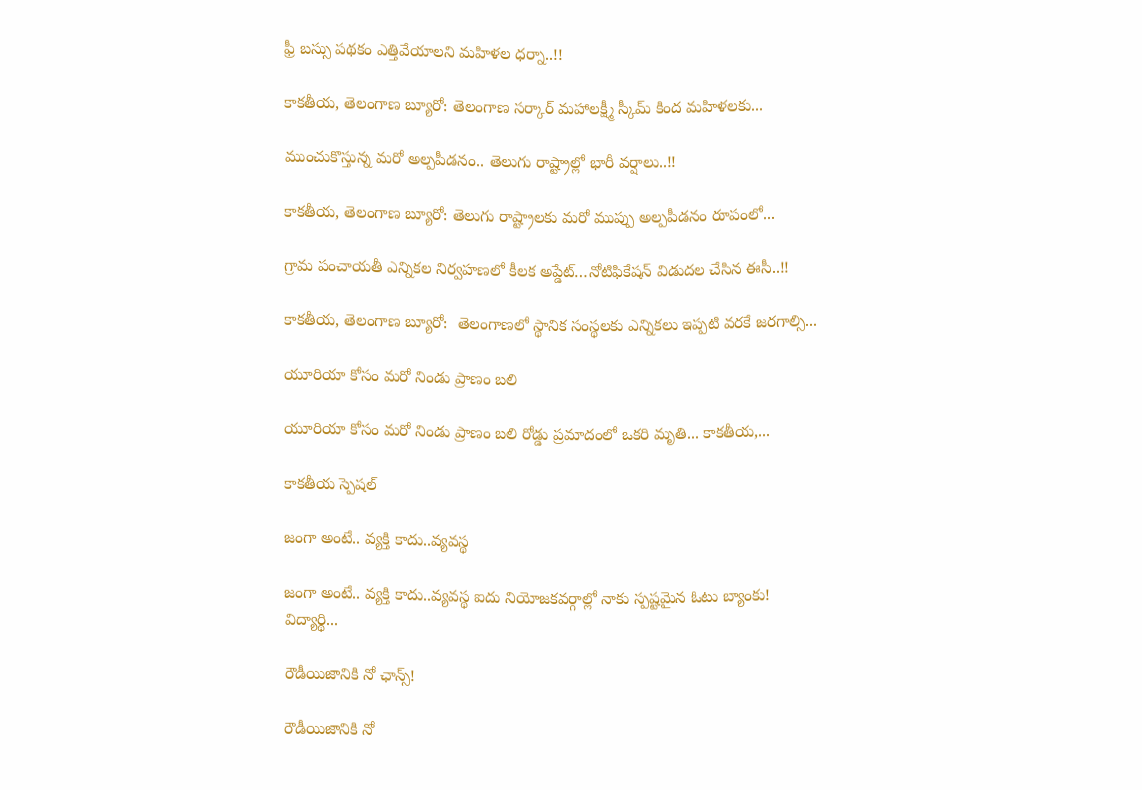ఫ్రీ బస్సు పథకం ఎత్తివేయాలని మహిళల ధర్నా..!!

కాకతీయ, తెలంగాణ బ్యూరో: తెలంగాణ సర్కార్ మహాలక్ష్మీ స్కీమ్ కింద మహిళలకు...

ముంచుకొస్తున్న మరో అల్పపీడనం.. తెలుగు రాష్ట్రాల్లో భారీ వర్షాలు..!!

కాకతీయ, తెలంగాణ బ్యూరో: తెలుగు రాష్ట్రాలకు మరో ముప్పు అల్పపీడనం రూపంలో...

గ్రామ పంచాయ‌తీ ఎన్నిక‌ల నిర్వ‌హ‌ణ‌లో కీల‌క అప్డేట్‌…నోటిఫికేషన్ విడుదల చేసిన ఈసీ..!!

కాకతీయ, తెలంగాణ బ్యూరో:  తెలంగాణలో స్థానిక సంస్థలకు ఎన్నికలు ఇప్పటి వరకే జరగాల్సి...

యూరియా కోసం మరో నిండు ప్రాణం బలి

యూరియా కోసం మరో నిండు ప్రాణం బలి రోడ్డు ప్రమాదంలో ఒకరి మృతి... కాకతీయ,...

కాక‌తీయ స్పెష‌ల్‌

జంగా అంటే.. వ్య‌క్తి కాదు..వ్య‌వస్థ‌

జంగా అంటే.. వ్య‌క్తి కాదు..వ్య‌వస్థ‌ ఐదు నియోజ‌క‌వ‌ర్గాల్లో నాకు స్ప‌ష్ట‌మైన ఓటు బ్యాంకు! విద్యార్థి...

రౌడీయిజానికి నో ఛాన్స్‌!

రౌడీయిజానికి నో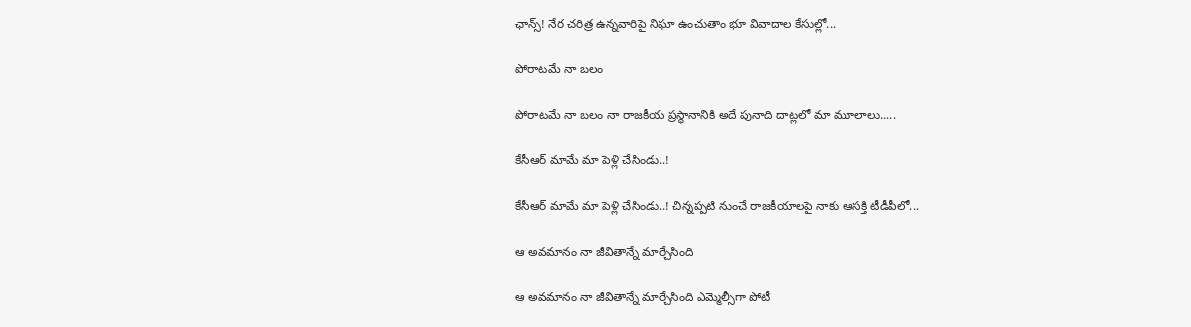ఛాన్స్‌! నేర చరిత్ర ఉన్న‌వారిపై నిఘా ఉంచుతాం భూ వివాదాల కేసుల్లో...

పోరాటమే నా బలం

పోరాటమే నా బలం నా రాజకీయ ప్రస్థానానికి అదే పునాది దాట్లలో మా మూలాలు.....

కేసీఆర్‌ మామే మా పెళ్లి చేసిండు..!

కేసీఆర్‌ మామే మా పెళ్లి చేసిండు..! చిన్నప్ప‌టి నుంచే రాజకీయాలపై నాకు ఆసక్తి టీడీపీలో...

ఆ అవమానం నా జీవితాన్నే మార్చేసింది

ఆ అవమానం నా జీవితాన్నే మార్చేసింది ఎమ్మెల్సీగా పోటీ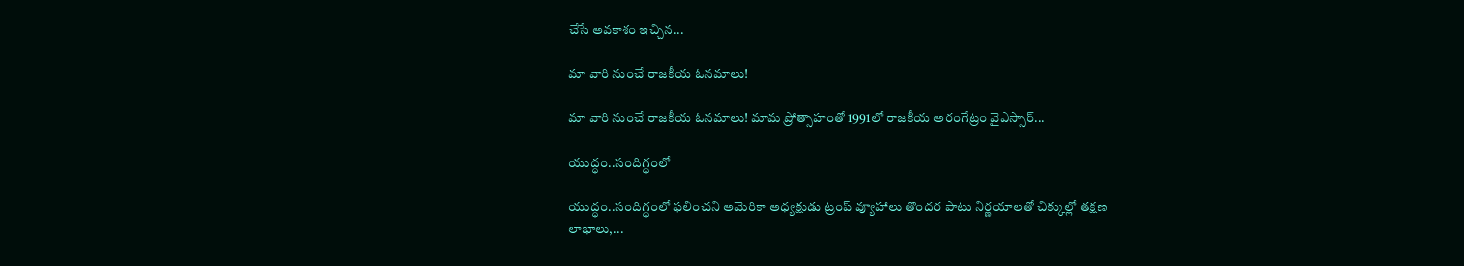చేసే అవ‌కాశం ఇచ్చిన...

మా వారి నుంచే రాజకీయ ఓనమాలు!

మా వారి నుంచే రాజకీయ ఓనమాలు! మామ ప్రోత్సాహంతో 1991లో రాజకీయ అరంగేట్రం వైఎస్సార్‌...

యుద్ధం..సందిగ్ధంలో

యుద్ధం..సందిగ్ధంలో ఫ‌లించని అమెరికా అధ్య‌క్షుడు ట్రంప్ వ్యూహాలు తొంద‌ర పాటు నిర్ణ‌యాల‌తో చిక్కుల్లో తక్షణ లాభాలు,...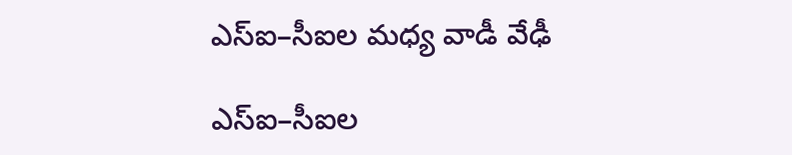ఎస్ఐ–సీఐల మ‌ధ్య వాడీ వేఢీ

ఎస్ఐ–సీఐల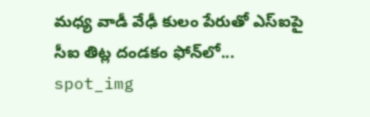మ‌ధ్య వాడీ వేఢీ కులం పేరుతో ఎస్ఐపై సీఐ తిట్ల దండ‌కం ఫోన్‌లో...
spot_img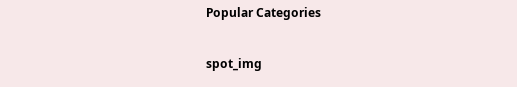Popular Categories

spot_img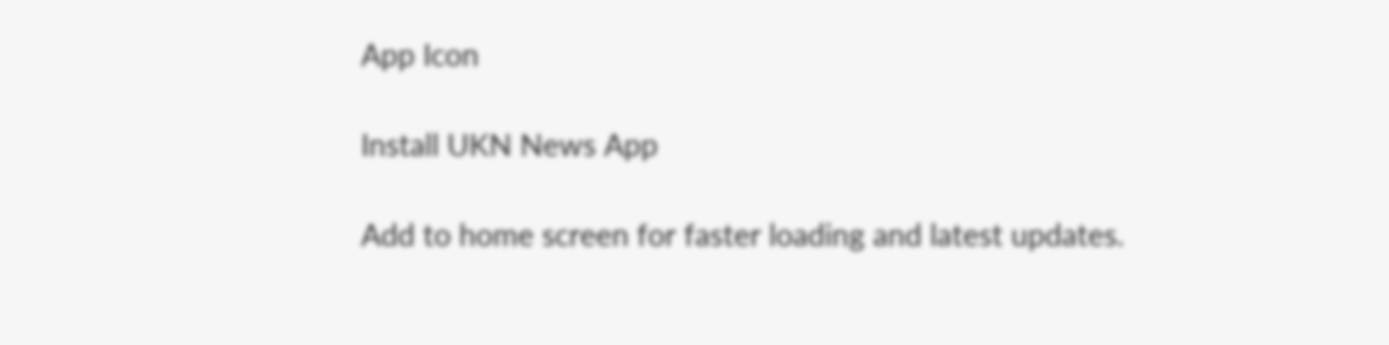App Icon

Install UKN News App

Add to home screen for faster loading and latest updates.